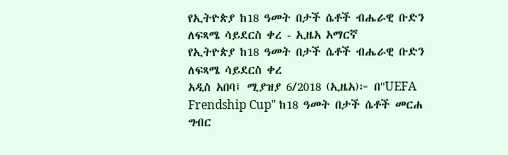የኢትዮጵያ ከ18 ዓመት በታች ሴቶች ብሔራዊ ቡድን ለፍጻሜ ሳይደርስ ቀረ - ኢዜአ አማርኛ
የኢትዮጵያ ከ18 ዓመት በታች ሴቶች ብሔራዊ ቡድን ለፍጻሜ ሳይደርስ ቀረ
አዲስ አበባ፤ ሚያዝያ 6/2018 (ኢዜአ)፦ በ"UEFA Frendship Cup" ከ18 ዓመት በታች ሴቶች መርሐ ግብር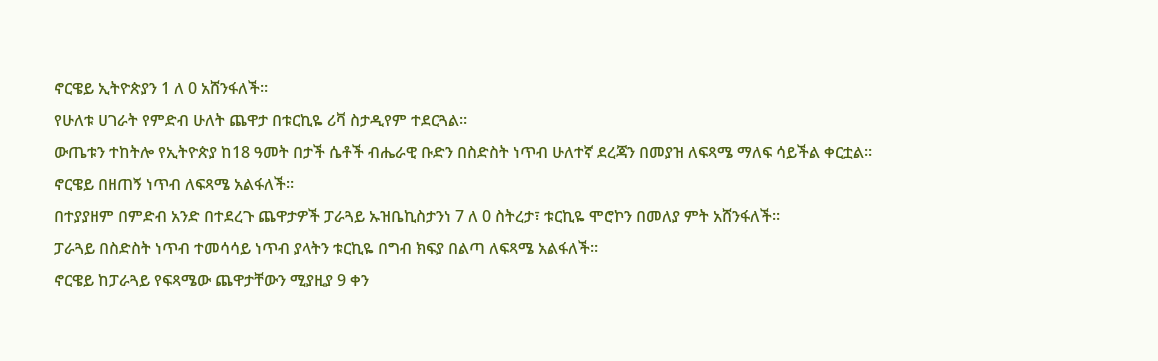ኖርዌይ ኢትዮጵያን 1 ለ 0 አሸንፋለች።
የሁለቱ ሀገራት የምድብ ሁለት ጨዋታ በቱርኪዬ ሪቫ ስታዲየም ተደርጓል።
ውጤቱን ተከትሎ የኢትዮጵያ ከ18 ዓመት በታች ሴቶች ብሔራዊ ቡድን በስድስት ነጥብ ሁለተኛ ደረጃን በመያዝ ለፍጻሜ ማለፍ ሳይችል ቀርቷል።
ኖርዌይ በዘጠኝ ነጥብ ለፍጻሜ አልፋለች።
በተያያዘም በምድብ አንድ በተደረጉ ጨዋታዎች ፓራጓይ ኡዝቤኪስታንነ 7 ለ 0 ስትረታ፣ ቱርኪዬ ሞሮኮን በመለያ ምት አሸንፋለች።
ፓራጓይ በስድስት ነጥብ ተመሳሳይ ነጥብ ያላትን ቱርኪዬ በግብ ክፍያ በልጣ ለፍጻሜ አልፋለች።
ኖርዌይ ከፓራጓይ የፍጻሜው ጨዋታቸውን ሚያዚያ 9 ቀን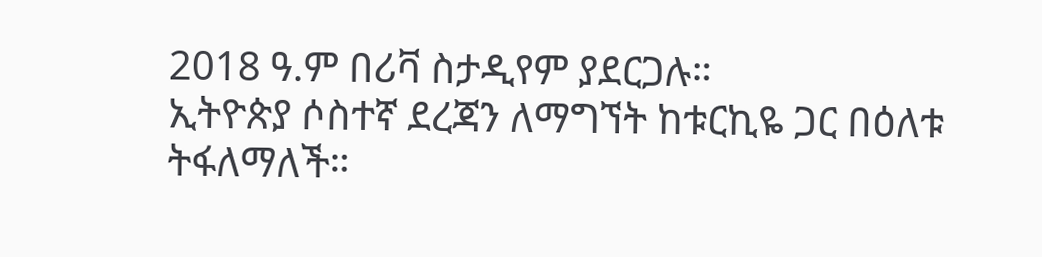2018 ዓ.ም በሪቫ ስታዲየም ያደርጋሉ።
ኢትዮጵያ ሶስተኛ ደረጃን ለማግኘት ከቱርኪዬ ጋር በዕለቱ ትፋለማለች።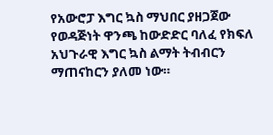የአውሮፓ እግር ኳስ ማህበር ያዘጋጀው የወዳጅነት ዋንጫ ከውድድር ባለፈ የክፍለ አህጉራዊ እግር ኳስ ልማት ትብብርን ማጠናከርን ያለመ ነው።